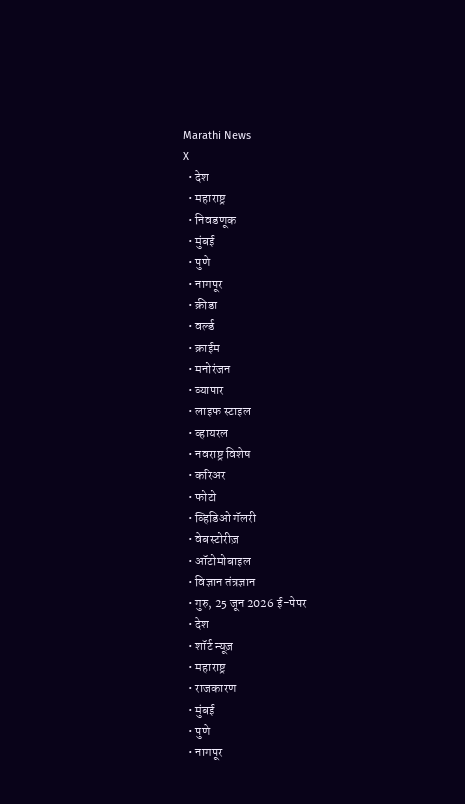Marathi News
X
  • देश
  • महाराष्ट्र
  • निवडणूक
  • मुंबई
  • पुणे
  • नागपूर
  • क्रीडा
  • वर्ल्ड
  • क्राईम
  • मनोरंजन
  • व्यापार
  • लाइफ स्टाइल
  • व्हायरल
  • नवराष्ट्र विशेष
  • करिअर
  • फोटो
  • व्हिडिओ गॅलरी
  • वेबस्टोरीज़
  • ऑटोमोबाइल
  • विज्ञान तंत्रज्ञान
  • गुरु, 25 जून 2026 ई-पेपर
  • देश
  • शॉर्ट न्यूज़
  • महाराष्ट्र
  • राजकारण
  • मुंबई
  • पुणे
  • नागपूर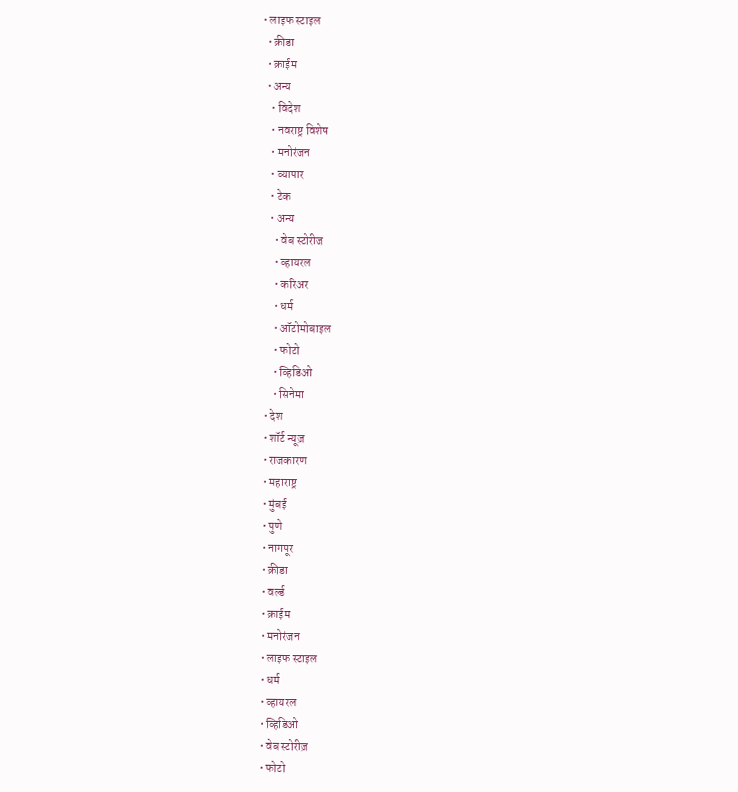• लाइफ स्टाइल
  • क्रीडा
  • क्राईम
  • अन्य
    • विदेश
    • नवराष्ट्र विशेष
    • मनोरंजन
    • व्यापार
    • टेक
    • अन्य
      • वेब स्टोरीज
      • व्हायरल
      • करिअर
      • धर्म
      • ऑटोमोबाइल
      • फोटो
      • व्हिडिओ
      • सिनेमा
  • देश
  • शॉर्ट न्यूज़
  • राजकारण
  • महाराष्ट्र
  • मुंबई
  • पुणे
  • नागपूर
  • क्रीडा
  • वर्ल्ड
  • क्राईम
  • मनोरंजन
  • लाइफ स्टाइल
  • धर्म
  • व्हायरल
  • व्हिडिओ
  • वेब स्टोरीज़
  • फोटो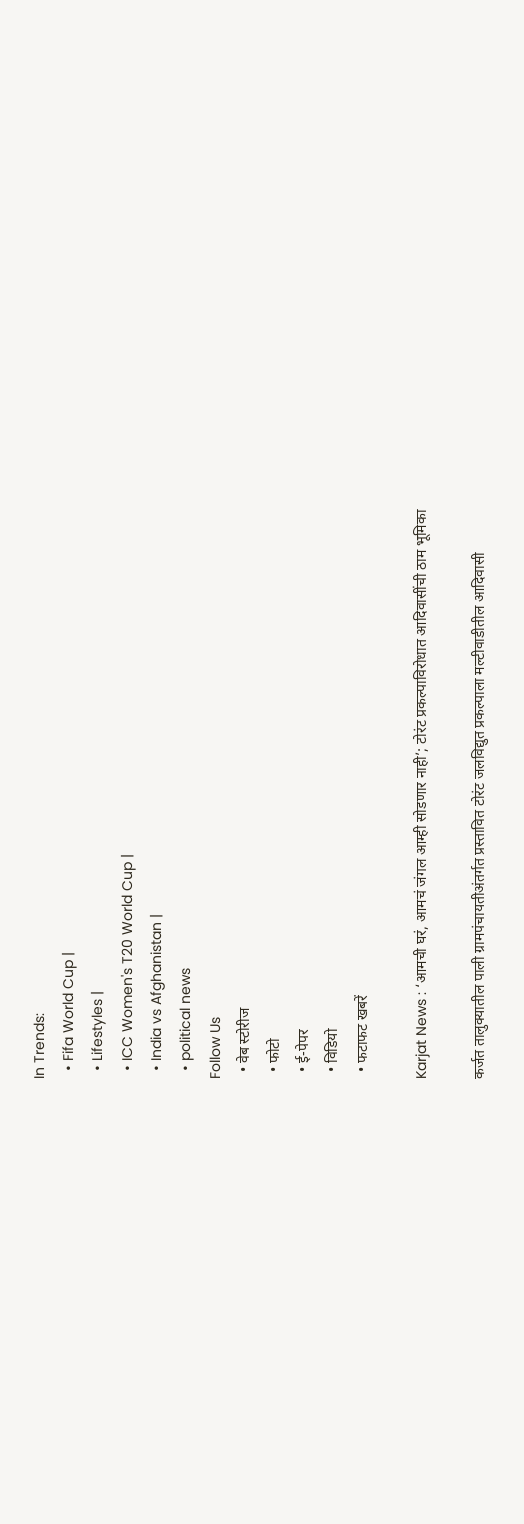In Trends:
  • Fifa World Cup |
  • Lifestyles |
  • ICC Women's T20 World Cup |
  • India vs Afghanistan |
  • political news
Follow Us
  • वेब स्टोरीज
  • फोटो
  • ई-पेपर
  • विडियो
  • फटाफट खबरें

Karjat News : ‘आमची घरं, आमचं जंगल आम्ही सोडणार नाही’; टोरंट प्रकल्पाविरोधात आदिवासींची ठाम भूमिका

कर्जत तालुक्यातील पाली ग्रामपंचायतीअंतर्गत प्रस्तावित टोरंट जलविद्युत प्रकल्पाला मल्टीवाडीतील आदिवासी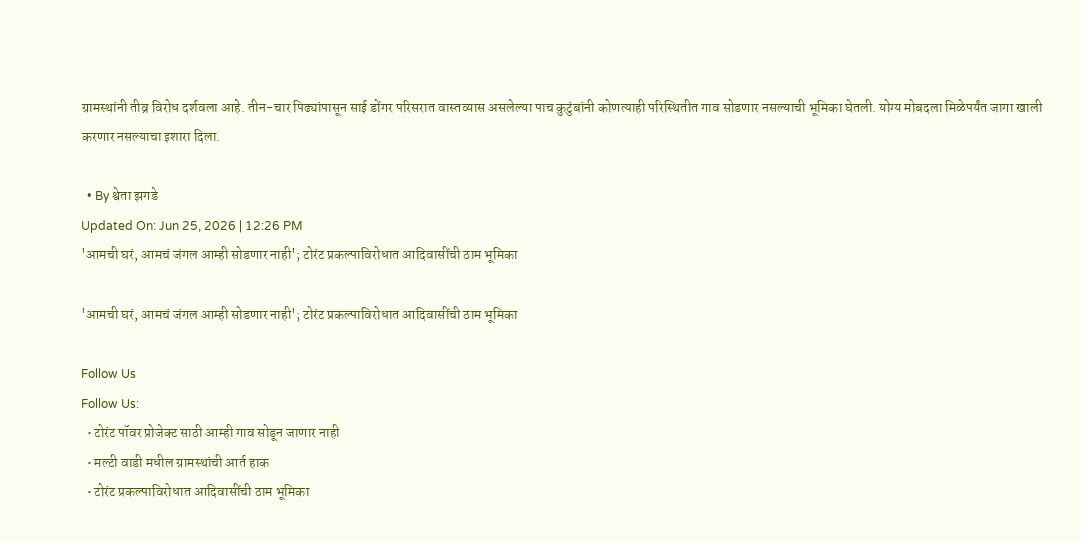ग्रामस्थांनी तीव्र विरोध दर्शवला आहे. तीन-चार पिढ्यांपासून साई डोंगर परिसरात वास्तव्यास असलेल्या पाच कुटुंबांनी कोणत्याही परिस्थितीत गाव सोडणार नसल्याची भूमिका घेतली. योग्य मोबदला मिळेपर्यंत जागा खाली करणार नसल्याचा इशारा दिला.

  • By श्वेता झगडे
Updated On: Jun 25, 2026 | 12:26 PM
'आमची घरं, आमचं जंगल आम्ही सोडणार नाही'; टोरंट प्रकल्पाविरोधात आदिवासींची ठाम भूमिका

'आमची घरं, आमचं जंगल आम्ही सोडणार नाही'; टोरंट प्रकल्पाविरोधात आदिवासींची ठाम भूमिका

Follow Us
Follow Us:
  • टोरंट पॉवर प्रोजेक्ट साठी आम्ही गाव सोडून जाणार नाही
  • मल्टी वाडी मधील ग्रामस्थांची आर्त हाक
  • टोरंट प्रकल्पाविरोधात आदिवासींची ठाम भूमिका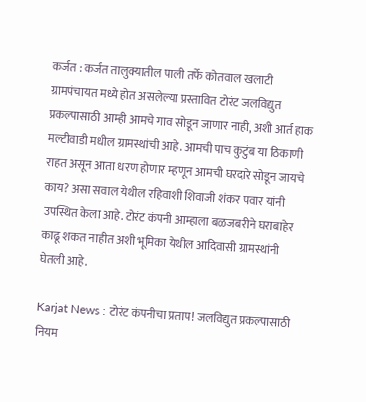कर्जत : कर्जत तालुक्यातील पाली तर्फे कोतवाल खलाटी ग्रामपंचायत मध्ये होत असलेल्या प्रस्तावित टोरंट जलविद्युत प्रकल्पासाठी आम्ही आमचे गाव सोडून जाणार नाही, अशी आर्त हाक मल्टीवाडी मधील ग्रामस्थांची आहे. आमची पाच कुटुंब या ठिकाणी राहत असून आता धरण होणार म्हणून आमची घरदारे सोडून जायचे काय? असा सवाल येथील रहिवाशी शिवाजी शंकर पवार यांनी उपस्थित केला आहे. टोरंट कंपनी आम्हाला बळजबरीने घराबाहेर काढू शकत नाहीत अशी भूमिका येथील आदिवासी ग्रामस्थांनी घेतली आहे.

Karjat News : टोरंट कंपनीचा प्रताप! जलविद्युत प्रकल्पासाठी नियम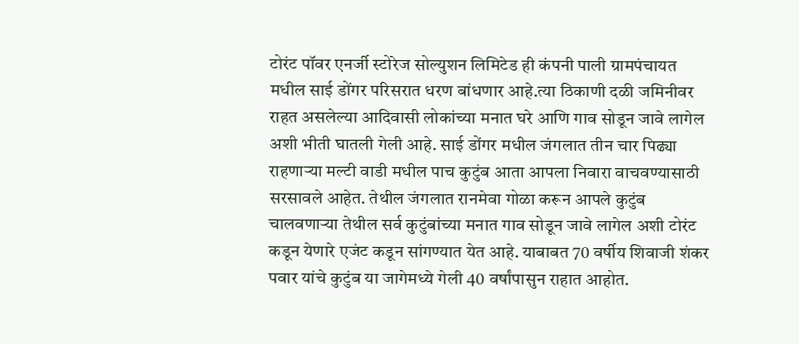टोरंट पॉवर एनर्जी स्टोरेज सोल्युशन लिमिटेड ही कंपनी पाली ग्रामपंचायत मधील साई डोंगर परिसरात धरण बांधणार आहे.त्या ठिकाणी दळी जमिनीवर राहत असलेल्या आदिवासी लोकांच्या मनात घरे आणि गाव सोडून जावे लागेल अशी भीती घातली गेली आहे. साई डोंगर मधील जंगलात तीन चार पिढ्या राहणाऱ्या मल्टी वाडी मधील पाच कुटुंब आता आपला निवारा वाचवण्यासाठी सरसावले आहेत. तेथील जंगलात रानमेवा गोळा करून आपले कुटुंब चालवणाऱ्या तेथील सर्व कुटुंबांच्या मनात गाव सोडून जावे लागेल अशी टोरंट कडून येणारे एजंट कडून सांगण्यात येत आहे. याबाबत 70 वर्षीय शिवाजी शंकर पवार यांचे कुटुंब या जागेमध्ये गेली 40 वर्षांपासुन राहात आहोत.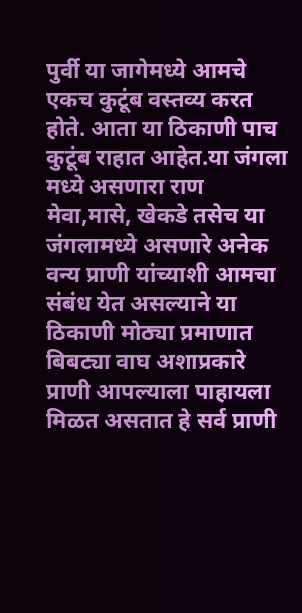पुर्वी या जागेमध्ये आमचे एकच कुटूंब वस्तव्य करत होते. आता या ठिकाणी पाच कुटूंब राहात आहेत.या जंगला मध्ये असणारा राण मेवा,मासे, खेकडे तसेच या जंगलामध्ये असणारे अनेक वन्य प्राणी यांच्याशी आमचा संबंध येत असल्याने या ठिकाणी मोठ्या प्रमाणात बिबट्या वाघ अशाप्रकारे प्राणी आपल्याला पाहायला मिळत असतात हे सर्व प्राणी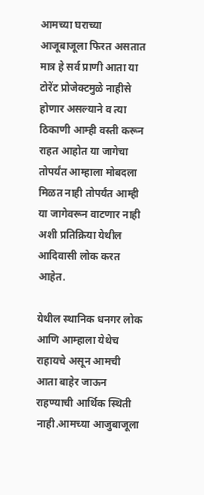आमच्या घराच्या आजूबाजूला फिरत असतात मात्र हे सर्व प्राणी आता या टोरेंट प्रोजेक्टमुळे नाहीसे होणार असल्याने व त्या ठिकाणी आम्ही वस्ती करून राहत आहोत या जागेचा तोपर्यंत आम्हाला मोबदला मिळत नाही तोपर्यंत आम्ही या जागेवरून वाटणार नाही अशी प्रतिक्रिया येथील आदिवासी लोक करत आहेत.

येथील स्थानिक धनगर लोक आणि आम्हाला येथेच राहायचे असून आमची आता बाहेर जाऊन राहण्याची आर्थिक स्थिती नाही.आमच्या आजुबाजूला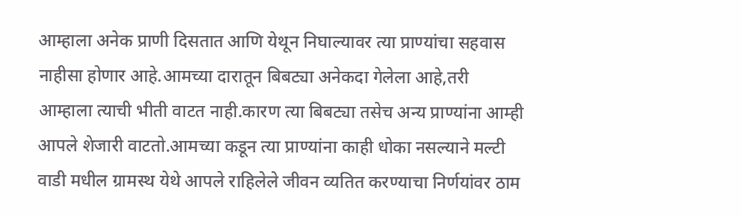आम्हाला अनेक प्राणी दिसतात आणि येथून निघाल्यावर त्या प्राण्यांचा सहवास नाहीसा होणार आहे.आमच्या दारातून बिबट्या अनेकदा गेलेला आहे,तरी आम्हाला त्याची भीती वाटत नाही.कारण त्या बिबट्या तसेच अन्य प्राण्यांना आम्ही आपले शेजारी वाटतो.आमच्या कडून त्या प्राण्यांना काही धोका नसल्याने मल्टी वाडी मधील ग्रामस्थ येथे आपले राहिलेले जीवन व्यतित करण्याचा निर्णयांवर ठाम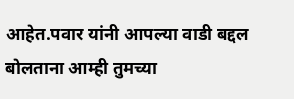आहेत.पवार यांनी आपल्या वाडी बद्दल बोलताना आम्ही तुमच्या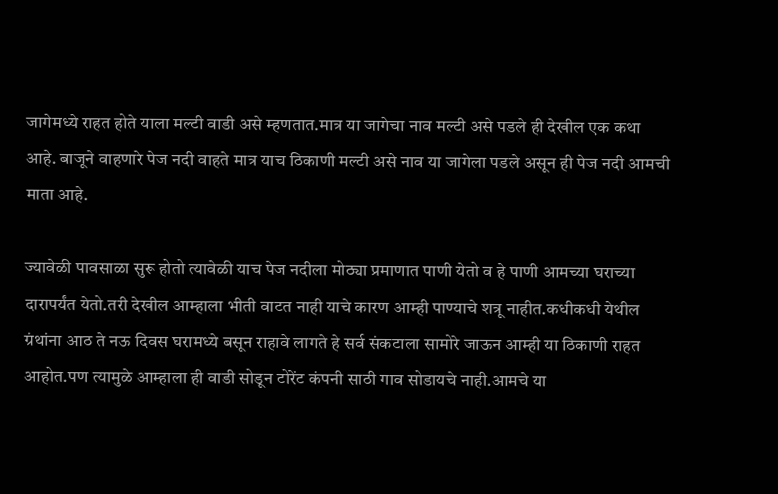जागेमध्ये राहत होते याला मल्टी वाडी असे म्हणतात.मात्र या जागेचा नाव मल्टी असे पडले ही देखील एक कथा आहे. बाजूने वाहणारे पेज नदी वाहते मात्र याच ठिकाणी मल्टी असे नाव या जागेला पडले असून ही पेज नदी आमची माता आहे.

ज्यावेळी पावसाळा सुरू होतो त्यावेळी याच पेज नदीला मोठ्या प्रमाणात पाणी येतो व हे पाणी आमच्या घराच्या दारापर्यंत येतो.तरी देखील आम्हाला भीती वाटत नाही याचे कारण आम्ही पाण्याचे शत्रू नाहीत.कधीकधी येथील ग्रंथांना आठ ते नऊ दिवस घरामध्ये बसून राहावे लागते हे सर्व संकटाला सामोरे जाऊन आम्ही या ठिकाणी राहत आहोत.पण त्यामुळे आम्हाला ही वाडी सोडून टोरेंट कंपनी साठी गाव सोडायचे नाही.आमचे या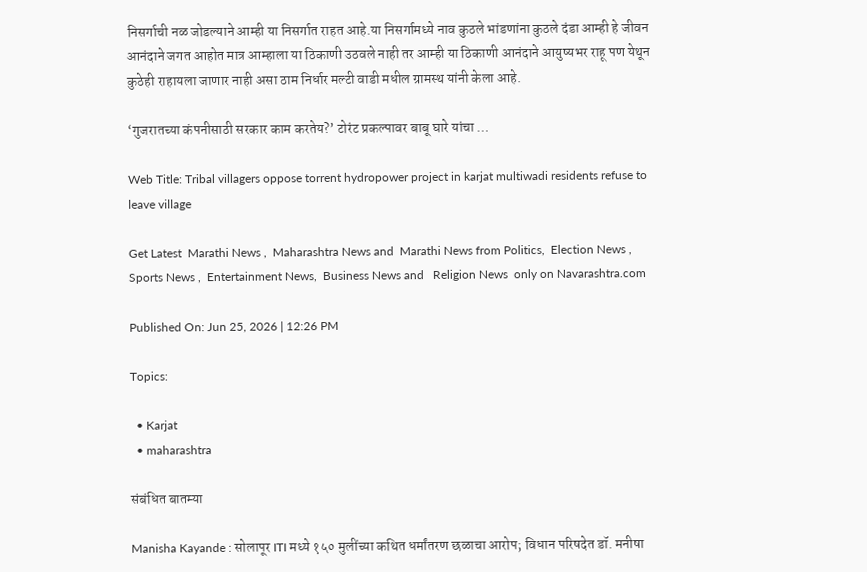निसर्गाची नळ जोडल्याने आम्ही या निसर्गात राहत आहे.या निसर्गामध्ये नाव कुठले भांडणांना कुठले दंडा आम्ही हे जीवन आनंदाने जगत आहोत मात्र आम्हाला या ठिकाणी उठवले नाही तर आम्ही या ठिकाणी आनंदाने आयुष्यभर राहू पण येथून कुठेही राहायला जाणार नाही असा ठाम निर्धार मल्टी वाडी मधील ग्रामस्थ यांनी केला आहे.

‘गुजरातच्या कंपनीसाठी सरकार काम करतेय?’ टोरंट प्रकल्पावर बाबू घारे यांचा …

Web Title: Tribal villagers oppose torrent hydropower project in karjat multiwadi residents refuse to leave village

Get Latest  Marathi News ,  Maharashtra News and  Marathi News from Politics,  Election News ,  Sports News ,  Entertainment News,  Business News and   Religion News  only on Navarashtra.com

Published On: Jun 25, 2026 | 12:26 PM

Topics:

  • Karjat
  • maharashtra

संबंधित बातम्या

Manisha Kayande : सोलापूर ITI मध्ये १५० मुलींच्या कथित धर्मांतरण छळाचा आरोप; विधान परिषदेत डॉ. मनीषा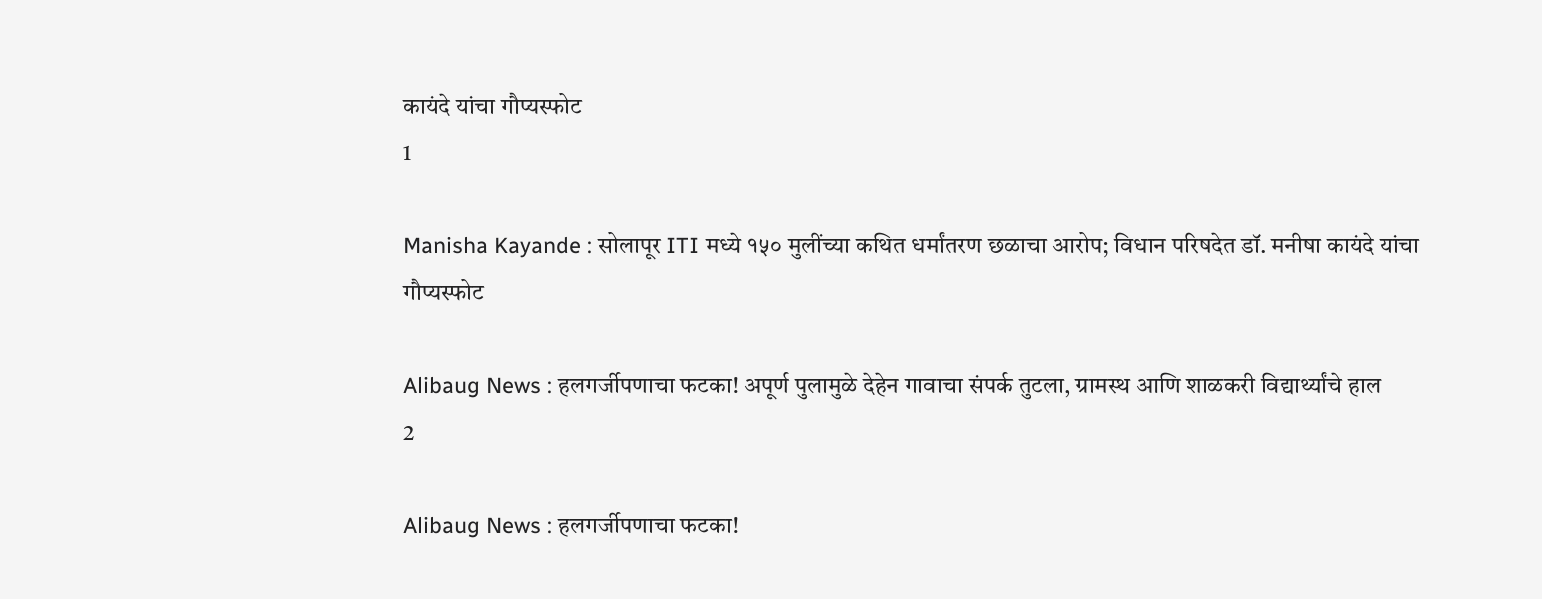कायंदे यांचा गौप्यस्फोट
1

Manisha Kayande : सोलापूर ITI मध्ये १५० मुलींच्या कथित धर्मांतरण छळाचा आरोप; विधान परिषदेत डॉ. मनीषा कायंदे यांचा गौप्यस्फोट

Alibaug News : हलगर्जीपणाचा फटका! अपूर्ण पुलामुळे देहेन गावाचा संपर्क तुटला, ग्रामस्थ आणि शाळकरी विद्यार्थ्यांचे हाल
2

Alibaug News : हलगर्जीपणाचा फटका!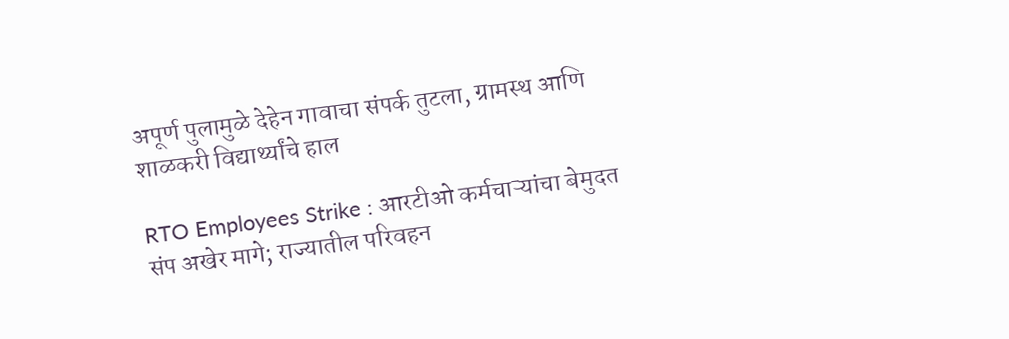अपूर्ण पुलामुळे देहेन गावाचा संपर्क तुटला, ग्रामस्थ आणि शाळकरी विद्यार्थ्यांचे हाल

RTO Employees Strike : आरटीओ कर्मचाऱ्यांचा बेमुदत संप अखेर मागे; राज्यातील परिवहन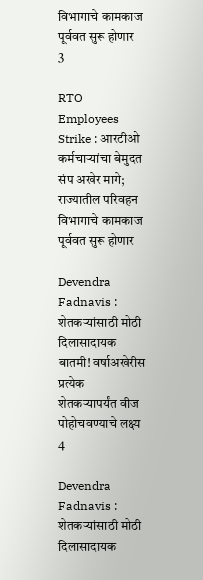विभागाचे कामकाज पूर्ववत सुरू होणार
3

RTO Employees Strike : आरटीओ कर्मचाऱ्यांचा बेमुदत संप अखेर मागे; राज्यातील परिवहन विभागाचे कामकाज पूर्ववत सुरू होणार

Devendra Fadnavis : शेतकऱ्यांसाठी मोठी दिलासादायक बातमी! वर्षाअखेरीस प्रत्येक शेतकऱ्यापर्यंत वीज पोहोचवण्याचे लक्ष्य
4

Devendra Fadnavis : शेतकऱ्यांसाठी मोठी दिलासादायक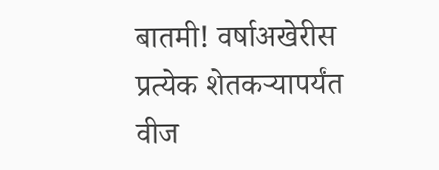बातमी! वर्षाअखेरीस प्रत्येक शेतकऱ्यापर्यंत वीज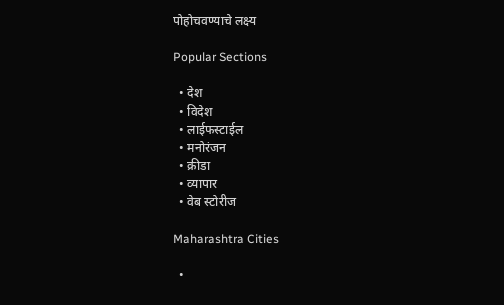पोहोचवण्याचे लक्ष्य

Popular Sections

  • देश
  • विदेश
  • लाईफस्टाईल
  • मनोरंजन
  • क्रीडा
  • व्यापार
  • वेब स्टोरीज

Maharashtra Cities

  •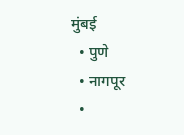मुंबई
  • पुणे
  • नागपूर
  •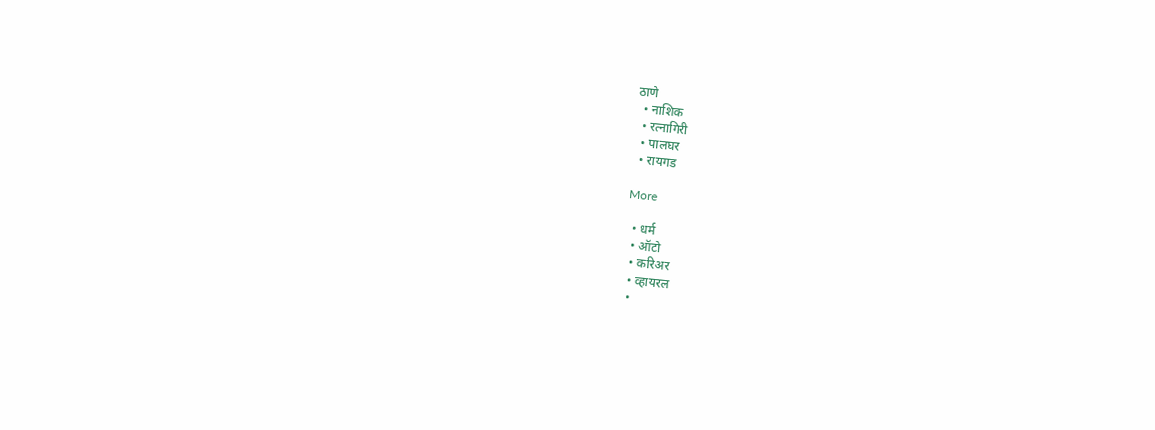ठाणे
  • नाशिक
  • रत्नागिरी
  • पालघर
  • रायगड

More

  • धर्म
  • ऑटो
  • करिअर
  • व्हायरल
  •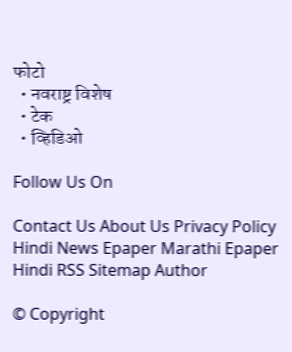फोटो
  • नवराष्ट्र विशेष
  • टेक
  • व्हिडिओ

Follow Us On

Contact Us About Us Privacy Policy
Hindi News Epaper Marathi Epaper Hindi RSS Sitemap Author

© Copyright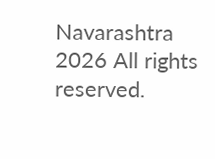Navarashtra 2026 All rights reserved.